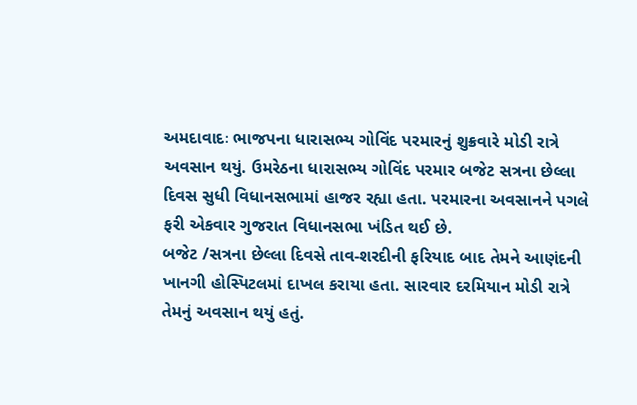અમદાવાદઃ ભાજપના ધારાસભ્ય ગોવિંદ પરમારનું શુક્રવારે મોડી રાત્રે અવસાન થયું. ઉમરેઠના ધારાસભ્ય ગોવિંદ પરમાર બજેટ સત્રના છેલ્લા દિવસ સુધી વિધાનસભામાં હાજર રહ્યા હતા. પરમારના અવસાનને પગલે ફરી એકવાર ગુજરાત વિધાનસભા ખંડિત થઈ છે.
બજેટ /સત્રના છેલ્લા દિવસે તાવ-શરદીની ફરિયાદ બાદ તેમને આણંદની ખાનગી હોસ્પિટલમાં દાખલ કરાયા હતા. સારવાર દરમિયાન મોડી રાત્રે તેમનું અવસાન થયું હતું.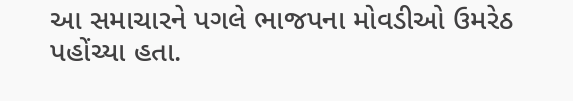આ સમાચારને પગલે ભાજપના મોવડીઓ ઉમરેઠ પહોંચ્યા હતા.